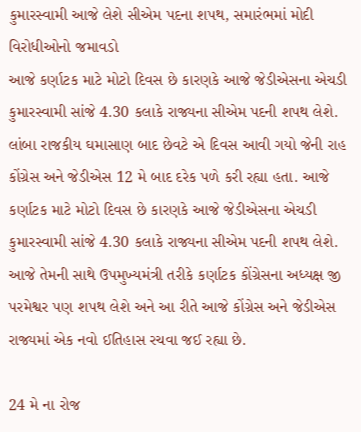કુમારસ્વામી આજે લેશે સીએમ પદના શપથ, સમારંભમાં મોદી વિરોધીઓનો જમાવડો
આજે કર્ણાટક માટે મોટો દિવસ છે કારણકે આજે જેડીએસના એચડી કુમારસ્વામી સાંજે 4.30 કલાકે રાજ્યના સીએમ પદની શપથ લેશે.
લાંબા રાજકીય ઘમાસાણ બાદ છેવટે એ દિવસ આવી ગયો જેની રાહ કોંગ્રેસ અને જેડીએસ 12 મે બાદ દરેક પળે કરી રહ્યા હતા. આજે કર્ણાટક માટે મોટો દિવસ છે કારણકે આજે જેડીએસના એચડી કુમારસ્વામી સાંજે 4.30 કલાકે રાજ્યના સીએમ પદની શપથ લેશે. આજે તેમની સાથે ઉપમુખ્યમંત્રી તરીકે કર્ણાટક કોંગ્રેસના અધ્યક્ષ જી પરમેશ્વર પણ શપથ લેશે અને આ રીતે આજે કોંગ્રેસ અને જેડીએસ રાજ્યમાં એક નવો ઈતિહાસ રચવા જઈ રહ્યા છે.

24 મે ના રોજ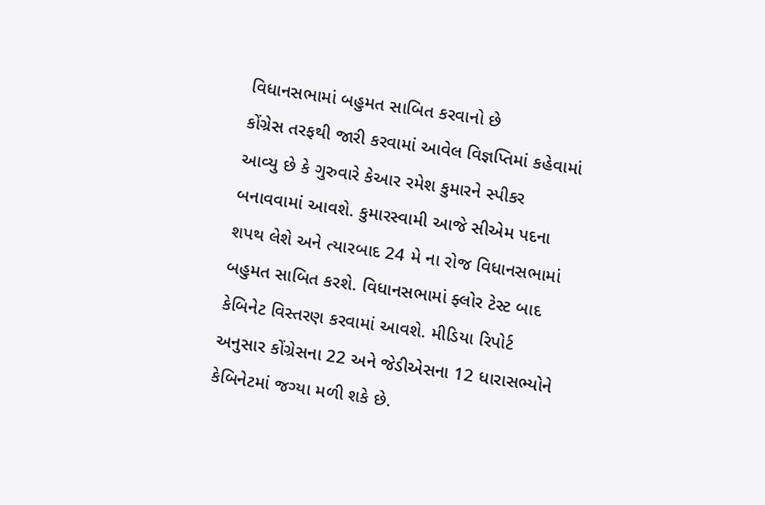વિધાનસભામાં બહુમત સાબિત કરવાનો છે
કોંગ્રેસ તરફથી જારી કરવામાં આવેલ વિજ્ઞપ્તિમાં કહેવામાં આવ્યુ છે કે ગુરુવારે કેઆર રમેશ કુમારને સ્પીકર બનાવવામાં આવશે. કુમારસ્વામી આજે સીએમ પદના શપથ લેશે અને ત્યારબાદ 24 મે ના રોજ વિધાનસભામાં બહુમત સાબિત કરશે. વિધાનસભામાં ફ્લોર ટેસ્ટ બાદ કેબિનેટ વિસ્તરણ કરવામાં આવશે. મીડિયા રિપોર્ટ અનુસાર કોંગ્રેસના 22 અને જેડીએસના 12 ધારાસભ્યોને કેબિનેટમાં જગ્યા મળી શકે છે.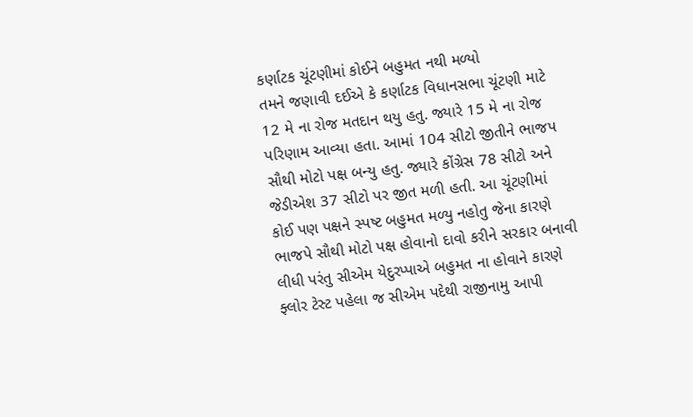કર્ણાટક ચૂંટણીમાં કોઈને બહુમત નથી મળ્યો
તમને જણાવી દઈએ કે કર્ણાટક વિધાનસભા ચૂંટણી માટે 12 મે ના રોજ મતદાન થયુ હતુ. જ્યારે 15 મે ના રોજ પરિણામ આવ્યા હતા. આમાં 104 સીટો જીતીને ભાજપ સૌથી મોટો પક્ષ બન્યુ હતુ. જ્યારે કોંગ્રેસ 78 સીટો અને જેડીએશ 37 સીટો પર જીત મળી હતી. આ ચૂંટણીમાં કોઈ પણ પક્ષને સ્પષ્ટ બહુમત મળ્યુ નહોતુ જેના કારણે ભાજપે સૌથી મોટો પક્ષ હોવાનો દાવો કરીને સરકાર બનાવી લીધી પરંતુ સીએમ યેદુરપ્પાએ બહુમત ના હોવાને કારણે ફ્લોર ટેસ્ટ પહેલા જ સીએમ પદેથી રાજીનામુ આપી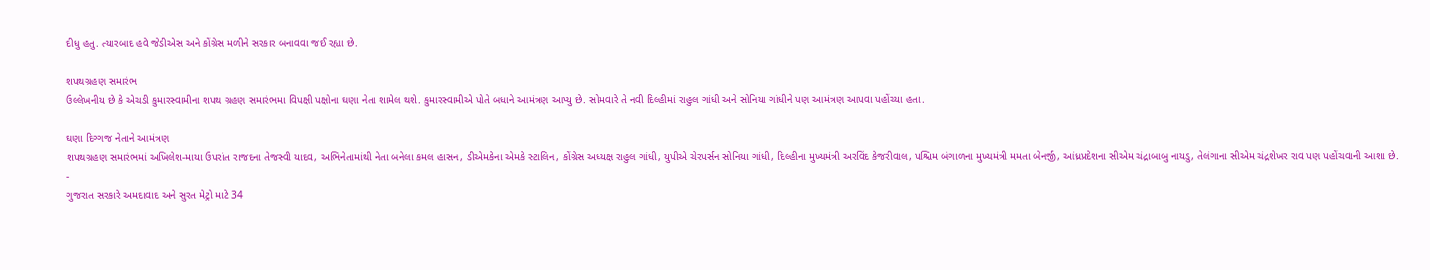દીધુ હતુ. ત્યારબાદ હવે જેડીએસ અને કોંગ્રેસ મળીને સરકાર બનાવવા જઈ રહ્યા છે.

શપથગ્રહણ સમારંભ
ઉલ્લેખનીય છે કે એચડી કુમારસ્વામીના શપથ ગ્રહણ સમારંભમા વિપક્ષી પક્ષોના ઘણા નેતા શામેલ થશે. કુમારસ્વામીએ પોતે બધાને આમંત્રણ આપ્યુ છે. સોમવારે તે નવી દિલ્હીમાં રાહુલ ગાંધી અને સોનિયા ગાંધીને પણ આમંત્રણ આપવા પહોંચ્યા હતા.

ઘણા દિગ્ગજ નેતાને આમંત્રણ
શપથગ્રહણ સમારંભમાં અખિલેશ-માયા ઉપરાંત રાજદના તેજસ્વી યાદવ, અભિનેતામાંથી નેતા બનેલા કમલ હાસન, ડીએમકેના એમકે સ્ટાલિન, કોંગ્રેસ અધ્યક્ષ રાહુલ ગાંધી, યુપીએ ચેરપર્સન સોનિયા ગાંધી, દિલ્હીના મુખ્યમંત્રી અરવિંદ કેજરીવાલ, પશ્ચિમ બંગાળના મુખ્યમંત્રી મમતા બેનર્જી, આંધ્રપ્રદેશના સીએમ ચંદ્રાબાબુ નાયડુ, તેલંગાના સીએમ ચંદ્રશેખર રાવ પણ પહોંચવાની આશા છે.
-
ગુજરાત સરકારે અમદાવાદ અને સુરત મેટ્રો માટે 34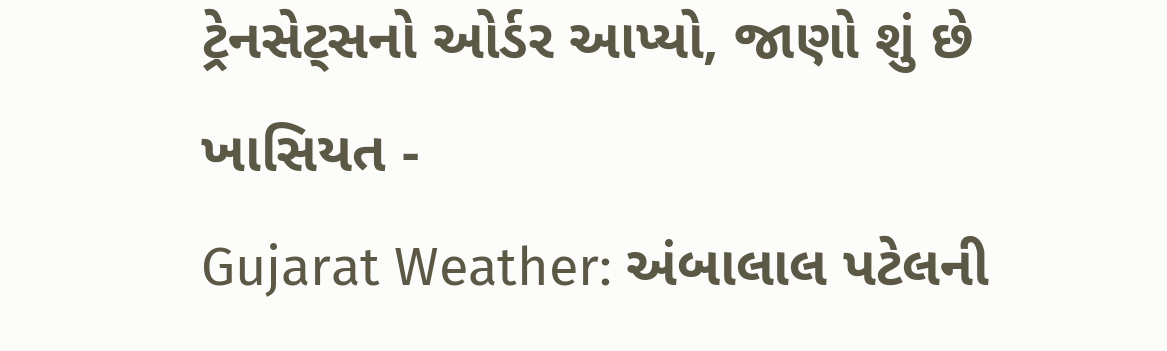ટ્રેનસેટ્સનો ઓર્ડર આપ્યો, જાણો શું છે ખાસિયત -
Gujarat Weather: અંબાલાલ પટેલની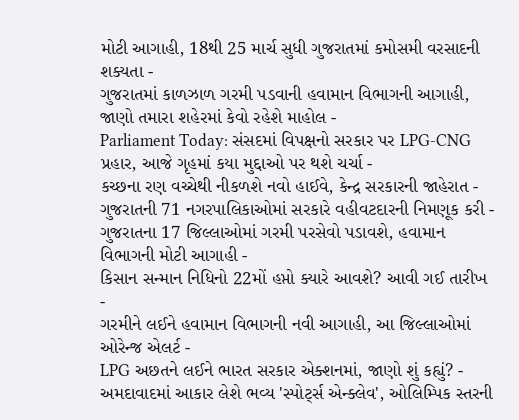મોટી આગાહી, 18થી 25 માર્ચ સુધી ગુજરાતમાં કમોસમી વરસાદની શક્યતા -
ગુજરાતમાં કાળઝાળ ગરમી પડવાની હવામાન વિભાગની આગાહી, જાણો તમારા શહેરમાં કેવો રહેશે માહોલ -
Parliament Today: સંસદમાં વિપક્ષનો સરકાર પર LPG-CNG પ્રહાર, આજે ગૃહમાં કયા મુદ્દાઓ પર થશે ચર્ચા -
કચ્છના રણ વચ્ચેથી નીકળશે નવો હાઈવે, કેન્દ્ર સરકારની જાહેરાત -
ગુજરાતની 71 નગરપાલિકાઓમાં સરકારે વહીવટદારની નિમણૂક કરી -
ગુજરાતના 17 જિલ્લાઓમાં ગરમી પરસેવો પડાવશે, હવામાન વિભાગની મોટી આગાહી -
કિસાન સન્માન નિધિનો 22મોં હપ્તો ક્યારે આવશે? આવી ગઈ તારીખ -
ગરમીને લઈને હવામાન વિભાગની નવી આગાહી, આ જિલ્લાઓમાં ઓરેન્જ એલર્ટ -
LPG અછતને લઈને ભારત સરકાર એક્શનમાં, જાણો શું કહ્યું? -
અમદાવાદમાં આકાર લેશે ભવ્ય 'સ્પોર્ટ્સ એન્ક્લેવ', ઓલિમ્પિક સ્તરની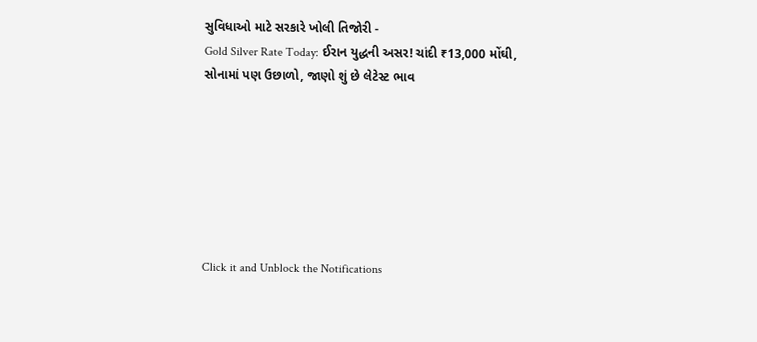સુવિધાઓ માટે સરકારે ખોલી તિજોરી -
Gold Silver Rate Today: ઈરાન યુદ્ધની અસર! ચાંદી ₹13,000 મોંઘી, સોનામાં પણ ઉછાળો, જાણો શું છે લેટેસ્ટ ભાવ







Click it and Unblock the Notifications